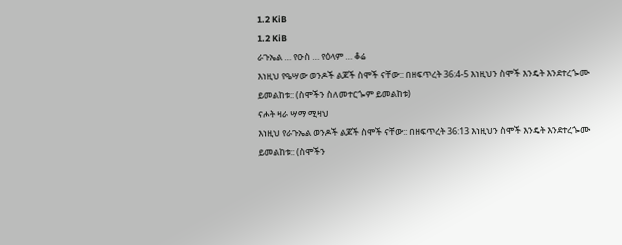1.2 KiB
1.2 KiB
ራጉኤል … የዑስ … የዕላም … ቆሬ
እነዚህ የዔሣው ወንዶች ልጆች ስሞች ናቸው:: በዘፍጥረት 36:4-5 እነዚህን ስሞች እንዴት እንደተረጐሙ ይመልከቱ:: (ስሞችን ስለመተርጐም ይመልከቱ)
ናሖት ዛራ ሣማ ሚዛህ
እነዚህ የራጉኤል ወንዶች ልጆች ስሞች ናቸው:: በዘፍጥረት 36:13 እነዚህን ስሞች እንዴት እንደተረጐሙ ይመልከቱ:: (ስሞችን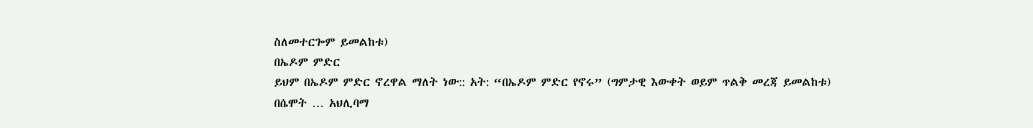ስለመተርጐም ይመልከቱ)
በኤዶም ምድር
ይህም በኤዶም ምድር ኖረዋል ማለት ነው:: አት: “በኤዶም ምድር የኖሩ” (ግምታዊ እውቀት ወይም ጥልቅ መረጃ ይመልከቱ)
በሴሞት … አህሊባማ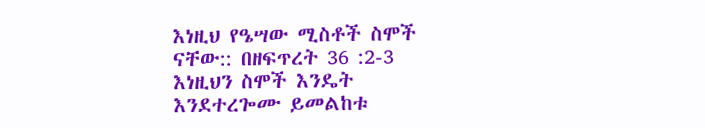እነዚህ የዔሣው ሚስቶች ስሞች ናቸው:: በዘፍጥረት 36 :2-3 እነዚህን ስሞች እንዴት እንደተረጐሙ ይመልከቱ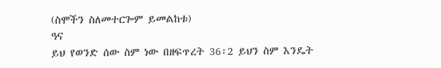(ስሞችን ስለመተርጐም ይመልከቱ)
ዓና
ይህ የወንድ ሰው ስም ነው በዘፍጥረት 36፡2 ይህን ስም እንዴት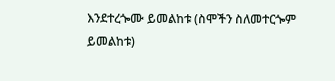እንደተረጐሙ ይመልከቱ (ስሞችን ስለመተርጐም ይመልከቱ)